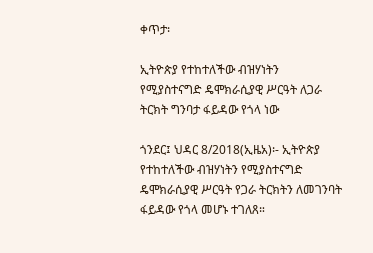ቀጥታ፡

ኢትዮጵያ የተከተለችው ብዝሃነትን የሚያስተናግድ ዴሞክራሲያዊ ሥርዓት ለጋራ ትርክት ግንባታ ፋይዳው የጎላ ነው

ጎንደር፤ ህዳር 8/2018(ኢዜአ)፡- ኢትዮጵያ የተከተለችው ብዝሃነትን የሚያስተናግድ ዴሞክራሲያዊ ሥርዓት የጋራ ትርክትን ለመገንባት ፋይዳው የጎላ መሆኑ ተገለጸ።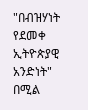"በብዝሃነት የደመቀ ኢትዮጵያዊ አንድነት" በሚል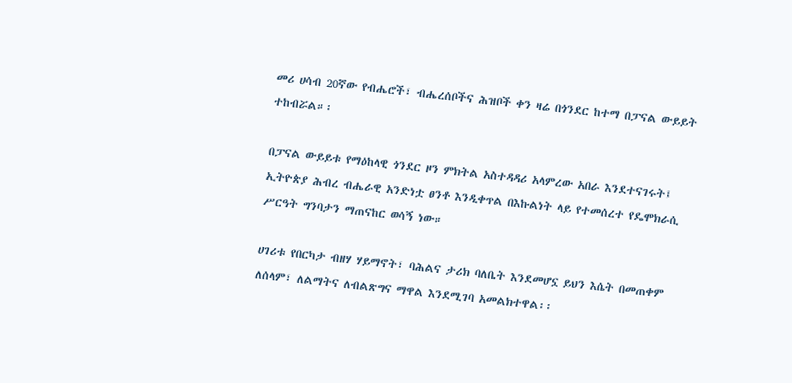መሪ ሀሳብ 20ኛው የብሔሮች፣ ብሔረሰቦችና ሕዝቦች ቀን ዛሬ በጎንደር ከተማ በፓናል ውይይት ተከብሯል።፡

በፓናል ውይይቱ የማዕከላዊ ጎንደር ዞን ምክትል አስተዳዳሪ አላምረው አበራ እንደተናገሩት፤ ኢትዮጵያ ሕብረ ብሔራዊ አንድነቷ ፀንቶ እንዲቀጥል በእኩልነት ላይ የተመሰረተ የዴሞክራሲ ሥርዓት ግንባታን ማጠናከር ወሳኝ ነው።

ሀገሪቱ የበርካታ ብዘሃ ሃይማኖት፣ ባሕልና ታሪክ ባለቤት እንደመሆኗ ይህን እሴት በመጠቀም  ለሰላም፣ ለልማትና ለብልጽግና ማዋል እንደሚገባ አመልክተዋል፡፡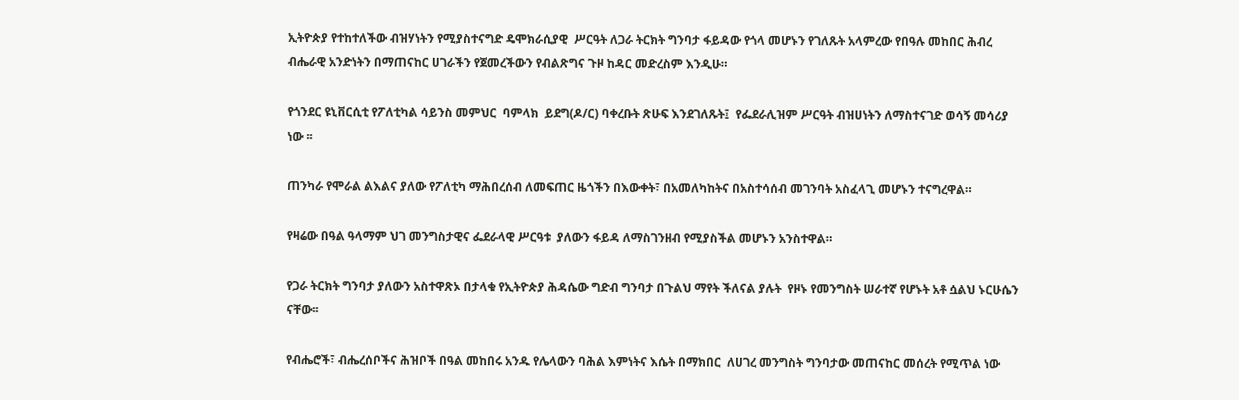ኢትዮጵያ የተከተለችው ብዝሃነትን የሚያስተናግድ ዴሞክራሲያዊ  ሥርዓት ለጋራ ትርክት ግንባታ ፋይዳው የጎላ መሆኑን የገለጹት አላምረው የበዓሉ መከበር ሕብረ ብሔራዊ አንድነትን በማጠናከር ሀገራችን የጀመረችውን የብልጽግና ጉዞ ከዳር መድረስም እንዲሁ።

የጎንደር ዩኒቨርሲቲ የፖለቲካል ሳይንስ መምህር  ባምላክ  ይደግ(ዶ/ር) ባቀረቡት ጽሁፍ እንደገለጹት፤  የፌደራሊዝም ሥርዓት ብዝሀነትን ለማስተናገድ ወሳኝ መሳሪያ ነው ፡፡

ጠንካራ የሞራል ልእልና ያለው የፖለቲካ ማሕበረሰብ ለመፍጠር ዜጎችን በእውቀት፣ በአመለካከትና በአስተሳሰብ መገንባት አስፈላጊ መሆኑን ተናግረዋል።

የዛሬው በዓል ዓላማም ህገ መንግስታዊና ፌደራላዊ ሥርዓቱ  ያለውን ፋይዳ ለማስገንዘብ የሚያስችል መሆኑን አንስተዋል።

የጋራ ትርክት ግንባታ ያለውን አስተዋጽኦ በታላቁ የኢትዮጵያ ሕዳሴው ግድብ ግንባታ በጉልህ ማየት ችለናል ያሉት  የዞኑ የመንግስት ሠራተኛ የሆኑት አቶ ሷልህ ኑርሁሴን ናቸው፡፡

የብሔሮች፣ ብሔረሰቦችና ሕዝቦች በዓል መከበሩ አንዱ የሌላውን ባሕል እምነትና እሴት በማክበር  ለሀገረ መንግስት ግንባታው መጠናከር መሰረት የሚጥል ነው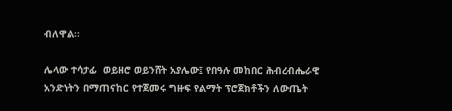ብለዋል፡፡

ሌላው ተሳታፊ  ወይዘሮ ወይንሸት አያሌው፤ የበዓሉ መከበር ሕብረብሔራዊ አንድነትን በማጠናከር የተጀመሩ ግዙፍ የልማት ፕሮጀክቶችን ለውጤት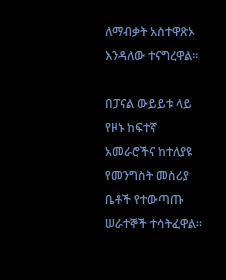ለማብቃት አስተዋጽኦ እንዳለው ተናግረዋል፡፡

በፓናል ውይይቱ ላይ የዞኑ ከፍተኛ አመራሮችና ከተለያዩ የመንግስት መስሪያ ቤቶች የተውጣጡ  ሠራተኞች ተሳትፈዋል።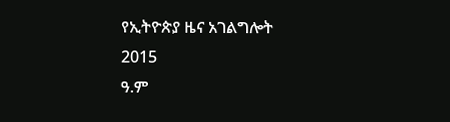የኢትዮጵያ ዜና አገልግሎት
2015
ዓ.ም